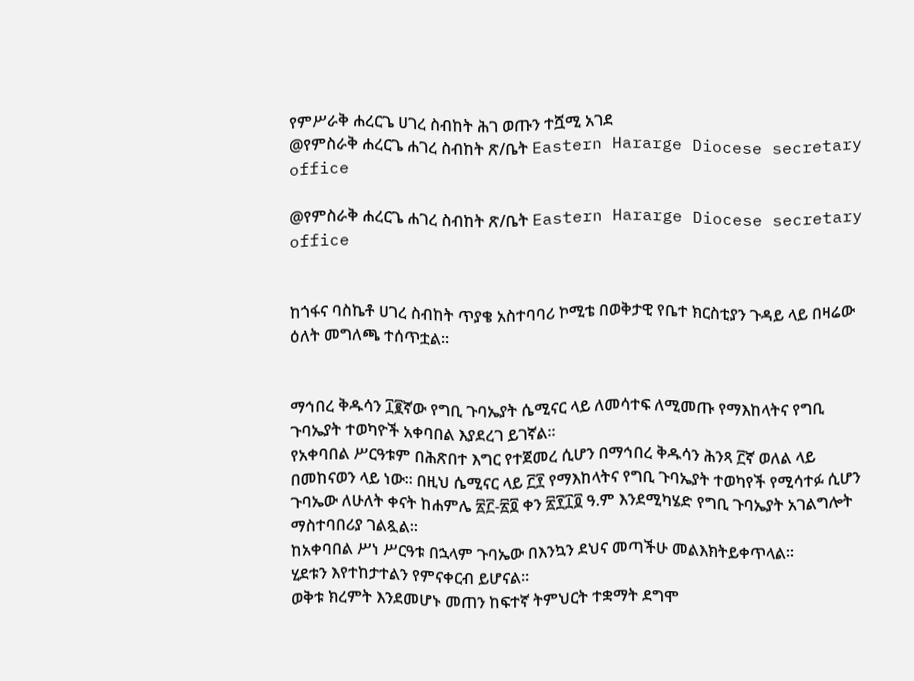የምሥራቅ ሐረርጌ ሀገረ ስብከት ሕገ ወጡን ተሿሚ አገደ
@የምስራቅ ሐረርጌ ሐገረ ስብከት ጽ/ቤት Eastern Hararge Diocese secretary office

@የምስራቅ ሐረርጌ ሐገረ ስብከት ጽ/ቤት Eastern Hararge Diocese secretary office


ከጎፋና ባስኬቶ ሀገረ ስብከት ጥያቄ አስተባባሪ ኮሚቴ በወቅታዊ የቤተ ክርስቲያን ጉዳይ ላይ በዛሬው ዕለት መግለጫ ተሰጥቷል፡፡


ማኅበረ ቅዱሳን ፲፪ኛው የግቢ ጉባኤያት ሴሚናር ላይ ለመሳተፍ ለሚመጡ የማእከላትና የግቢ ጉባኤያት ተወካዮች አቀባበል እያደረገ ይገኛል፡፡
የአቀባበል ሥርዓቱም በሕጽበተ እግር የተጀመረ ሲሆን በማኅበረ ቅዱሳን ሕንጻ ፫ኛ ወለል ላይ በመከናወን ላይ ነው፡፡ በዚህ ሴሚናር ላይ ፫፻ የማእከላትና የግቢ ጉባኤያት ተወካየች የሚሳተፉ ሲሆን ጉባኤው ለሁለት ቀናት ከሐምሌ ፳፫-፳፬ ቀን ፳፻፲፬ ዓ.ም እንደሚካሄድ የግቢ ጉባኤያት አገልግሎት ማስተባበሪያ ገልጿል፡፡
ከአቀባበል ሥነ ሥርዓቱ በኋላም ጉባኤው በእንኳን ደህና መጣችሁ መልእክትይቀጥላል፡፡
ሂደቱን እየተከታተልን የምናቀርብ ይሆናል፡፡
ወቅቱ ክረምት እንደመሆኑ መጠን ከፍተኛ ትምህርት ተቋማት ደግሞ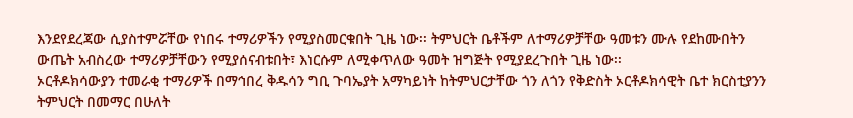እንደየደረጃው ሲያስተምሯቸው የነበሩ ተማሪዎችን የሚያስመርቁበት ጊዜ ነው፡፡ ትምህርት ቤቶችም ለተማሪዎቻቸው ዓመቱን ሙሉ የደከሙበትን ውጤት አብስረው ተማሪዎቻቸውን የሚያሰናብቱበት፣ እነርሱም ለሚቀጥለው ዓመት ዝግጅት የሚያደረጉበት ጊዜ ነው፡፡
ኦርቶዶክሳውያን ተመራቂ ተማሪዎች በማኅበረ ቅዱሳን ግቢ ጉባኤያት አማካይነት ከትምህርታቸው ጎን ለጎን የቅድስት ኦርቶዶክሳዊት ቤተ ክርስቲያንን ትምህርት በመማር በሁለት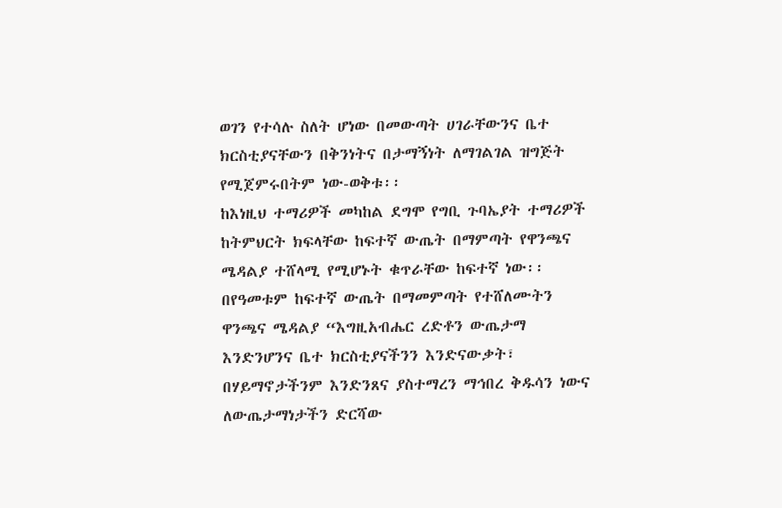ወገን የተሳሉ ስለት ሆነው በመውጣት ሀገራቸውንና ቤተ ክርስቲያናቸውን በቅንነትና በታማኝነት ለማገልገል ዝግጅት የሚጀምሩበትም ነው-ወቅቱ፡፡
ከእነዚህ ተማሪዎች መካከል ደግሞ የግቢ ጉባኤያት ተማሪዎች ከትምህርት ክፍላቸው ከፍተኛ ውጤት በማምጣት የዋንጫና ሜዳልያ ተሸላሚ የሚሆኑት ቁጥራቸው ከፍተኛ ነው፡፡ በየዓመቱም ከፍተኛ ውጤት በማመምጣት የተሸለሙትን ዋንጫና ሜዳልያ “እግዚአብሔር ረድቶን ውጤታማ እንድንሆንና ቤተ ክርስቲያናችንን እንድናውቃት፣ በሃይማኖታችንም እንድንጸና ያስተማረን ማኅበረ ቅዱሳን ነውና ለውጤታማነታችን ድርሻው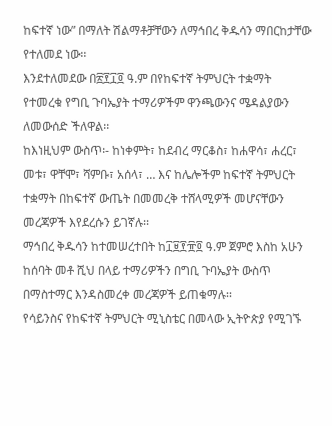ከፍተኛ ነው” በማለት ሽልማቶቻቸውን ለማኅበረ ቅዱሳን ማበርከታቸው የተለመደ ነው፡፡
እንደተለመደው በ፳፻፲፬ ዓ.ም በየከፍተኛ ትምህርት ተቋማት የተመረቁ የግቢ ጉባኤያት ተማሪዎችም ዋንጫውንና ሜዳልያውን ለመውሰድ ችለዋል፡፡
ከእነዚህም ውስጥ፡- ከነቀምት፣ ከደብረ ማርቆስ፣ ከሐዋሳ፣ ሐረር፣ መቱ፣ ዋቸሞ፣ ሻምቡ፣ አሰላ፣ … እና ከሌሎችም ከፍተኛ ትምህርት ተቋማት በከፍተኛ ውጤት በመመረቅ ተሸላሚዎች መሆናቸውን መረጃዎች እየደረሱን ይገኛሉ፡፡
ማኅበረ ቅዱሳን ከተመሠረተበት ከ፲፱፻፹፬ ዓ.ም ጀምሮ እስከ አሁን ከሰባት መቶ ሺህ በላይ ተማሪዎችን በግቢ ጉባኤያት ውስጥ በማስተማር እንዳስመረቀ መረጃዎች ይጠቁማሉ፡፡
የሳይንስና የከፍተኛ ትምህርት ሚኒስቴር በመላው ኢትዮጵያ የሚገኙ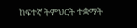ከፍተኛ ትምህርት ተቋማት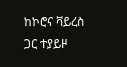ከኮሮና ቫይረስ ጋር ተያይዞ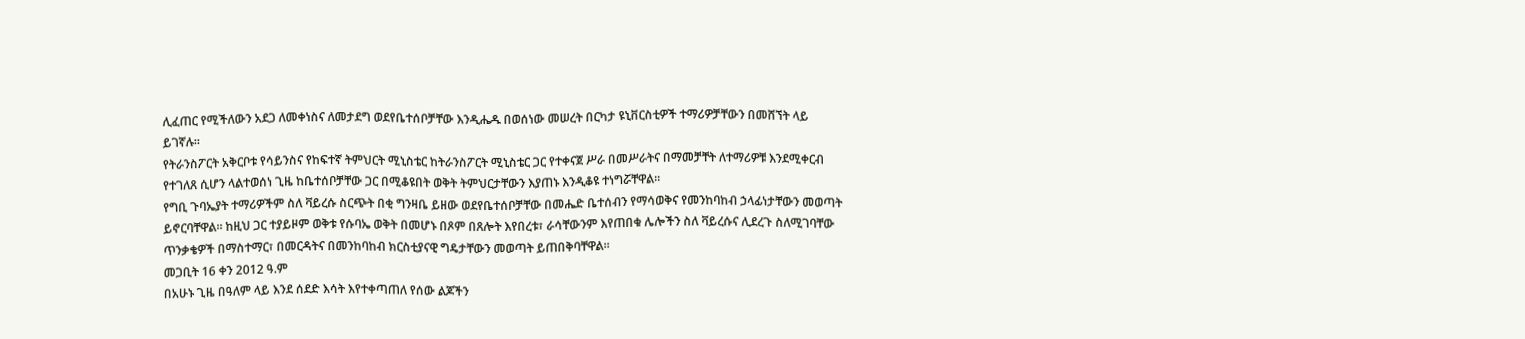ሊፈጠር የሚችለውን አደጋ ለመቀነስና ለመታደግ ወደየቤተሰቦቻቸው እንዲሔዱ በወሰነው መሠረት በርካታ ዩኒቨርስቲዎች ተማሪዎቻቸውን በመሸኘት ላይ ይገኛሉ፡፡
የትራንስፖርት አቅርቦቱ የሳይንስና የከፍተኛ ትምህርት ሚኒስቴር ከትራንስፖርት ሚኒስቴር ጋር የተቀናጀ ሥራ በመሥራትና በማመቻቸት ለተማሪዎቹ እንደሚቀርብ የተገለጸ ሲሆን ላልተወሰነ ጊዜ ከቤተሰቦቻቸው ጋር በሚቆዩበት ወቅት ትምህርታቸውን እያጠኑ እንዲቆዩ ተነግሯቸዋል፡፡
የግቢ ጉባኤያት ተማሪዎችም ስለ ቫይረሱ ስርጭት በቂ ግንዛቤ ይዘው ወደየቤተሰቦቻቸው በመሔድ ቤተሰብን የማሳወቅና የመንከባከብ ኃላፊነታቸውን መወጣት ይኖርባቸዋል፡፡ ከዚህ ጋር ተያይዞም ወቅቱ የሱባኤ ወቅት በመሆኑ በጾም በጸሎት እየበረቱ፣ ራሳቸውንም እየጠበቁ ሌሎችን ስለ ቫይረሱና ሊደረጉ ስለሚገባቸው ጥንቃቄዎች በማስተማር፣ በመርዳትና በመንከባከብ ክርስቲያናዊ ግዴታቸውን መወጣት ይጠበቅባቸዋል፡፡
መጋቢት 16 ቀን 2012 ዓ.ም
በአሁኑ ጊዜ በዓለም ላይ እንደ ሰደድ እሳት እየተቀጣጠለ የሰው ልጆችን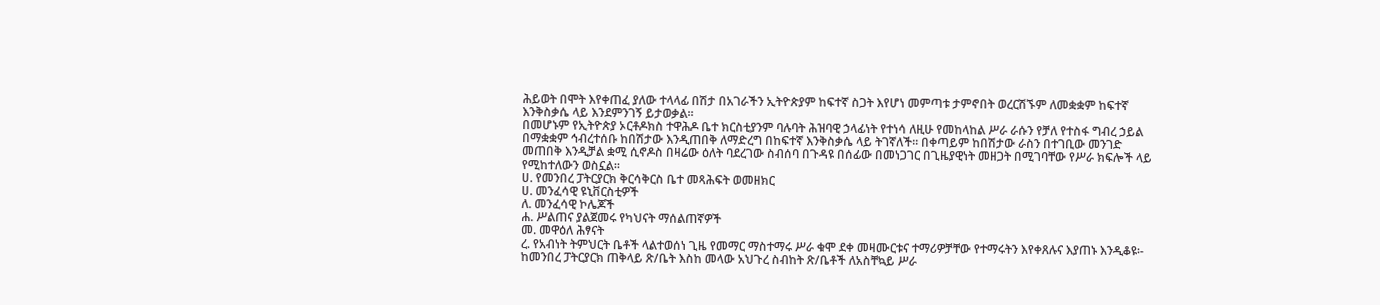ሕይወት በሞት እየቀጠፈ ያለው ተላላፊ በሽታ በአገራችን ኢትዮጵያም ከፍተኛ ስጋት እየሆነ መምጣቱ ታምኖበት ወረርሽኙም ለመቋቋም ከፍተኛ እንቅስቃሴ ላይ እንደምንገኝ ይታወቃል፡፡
በመሆኑም የኢትዮጵያ ኦርቶዶክስ ተዋሕዶ ቤተ ክርስቲያንም ባሉባት ሕዝባዊ ኃላፊነት የተነሳ ለዚሁ የመከላከል ሥራ ራሱን የቻለ የተስፋ ግብረ ኃይል በማቋቋም ኅብረተሰቡ ከበሽታው እንዲጠበቅ ለማድረግ በከፍተኛ እንቅስቃሴ ላይ ትገኛለች፡፡ በቀጣይም ከበሽታው ራስን በተገቢው መንገድ መጠበቅ እንዲቻል ቋሚ ሲኖዶስ በዛሬው ዕለት ባደረገው ስብሰባ በጉዳዩ በሰፊው በመነጋገር በጊዜያዊነት መዘጋት በሚገባቸው የሥራ ክፍሎች ላይ የሚከተለውን ወስኗል፡፡
ሀ. የመንበረ ፓትርያርክ ቅርሳቅርስ ቤተ መጻሕፍት ወመዘክር
ሀ. መንፈሳዊ ዩኒቨርስቲዎች
ለ. መንፈሳዊ ኮሌጆች
ሐ. ሥልጠና ያልጀመሩ የካህናት ማሰልጠኛዎች
መ. መዋዕለ ሕፃናት
ረ. የአብነት ትምህርት ቤቶች ላልተወሰነ ጊዜ የመማር ማስተማሩ ሥራ ቁሞ ደቀ መዛሙርቱና ተማሪዎቻቸው የተማሩትን እየቀጸሉና እያጠኑ እንዲቆዩ፡-
ከመንበረ ፓትርያርክ ጠቅላይ ጽ/ቤት እስከ መላው አህጉረ ስብከት ጽ/ቤቶች ለአስቸኳይ ሥራ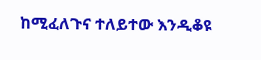ከሚፈለጉና ተለይተው እንዲቆዩ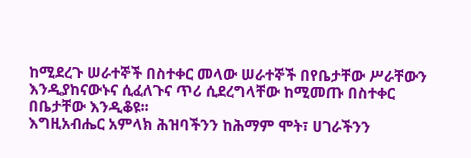ከሚደረጉ ሠራተኞች በስተቀር መላው ሠራተኞች በየቤታቸው ሥራቸውን እንዲያከናውኑና ሲፈለጉና ጥሪ ሲደረግላቸው ከሚመጡ በስተቀር በቤታቸው እንዲቆዩ፡፡
እግዚአብሔር አምላክ ሕዝባችንን ከሕማም ሞት፣ ሀገራችንን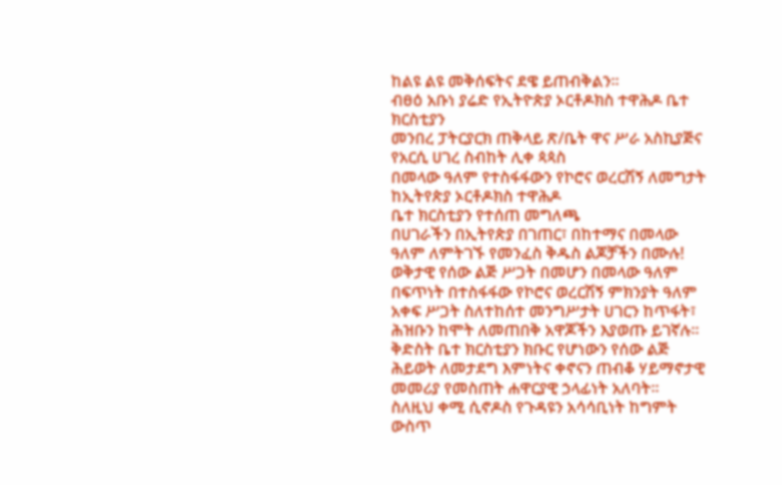ከልዩ ልዩ መቅሰፍትና ደዌ ይጠብቅልን፡፡
ብፀዕ አቡነ ያሬድ የኢትዮጵያ ኦርቶዶክስ ተዋሕዶ ቤተ ክርስቲያን
መንበረ ፓትርያርክ ጠቅላይ ጽ/ቤት ዋና ሥራ አስኪያጅና የአርሲ ሀገረ ስብከት ሊቀ ጳጳስ
በመላው ዓለም የተስፋፋውን የኮሮና ወረርሽኝ ለመግታት ከኢትየጵያ ኦርቶዶክስ ተዋሕዶ
ቤተ ክርስቲያን የተሰጠ መግለጫ
በሀገራችን በኢትየጵያ በገጠር፣ በከተማና በመላው ዓለም ለምትገኙ የመንፈስ ቅዱስ ልጆቻችን በሙሉ!
ወቅታዊ የሰው ልጅ ሥጋት በመሆን በመላው ዓለም በፍጥነት በተስፋፋው የኮሮና ወረርሽኝ ምክንያት ዓለም አቀፍ ሥጋት ስለተከሰተ መንግሥታት ሀገርን ከጥፋት፣ ሕዝቡን ከሞት ለመጠበቅ አዋጆችን እያወጡ ይገኛሉ፡፡
ቅድስት ቤተ ክርስቲያን ክቡር የሆነውን የሰው ልጅ ሕይወት ለመታደግ እምነትና ቀኖናን ጠብቆ ሃይማኖታዊ መመሪያ የመስጠት ሐዋርያዊ ኃላፊነት አለባት፡፡
ስለዚህ ቀሚ ሲኖዶስ የጉዳዩን አሳሳቢነት ከግምት ውስጥ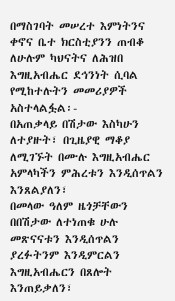በማስገባት መሠረተ እምነትንና ቀኖና ቤተ ክርስቲያንን ጠብቆ ለሁሉም ካህናትና ለሕዝበ እግዚአብሔር ደኅንነት ሲባል የሚከተሉትን መመሪያዎች አስተላልፏል፡-
በአጠቃላይ በሽታው እስካሁን ለተያዙት፣ በጊዜያዊ ማቆያ ለሚገኙት በሙሉ እግዚአብሔር አምላካችን ምሕረቱን እንዲሰጥልን እንጸልያለን፣
በመላው ዓለም ዜጎቻቸውን በበሽታው ለተነጠቁ ሁሉ መጽናናቱን እንዲሰጥልን ያረፉትንም እንዲምርልን እግዚአብሔርን በጸሎት እንጠይቃለን፣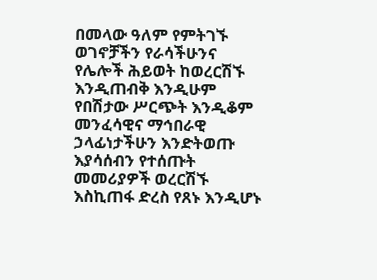በመላው ዓለም የምትገኙ ወገኖቻችን የራሳችሁንና የሌሎች ሕይወት ከወረርሽኙ እንዲጠብቅ እንዲሁም የበሽታው ሥርጭት እንዲቆም መንፈሳዊና ማኅበራዊ ኃላፊነታችሁን እንድትወጡ እያሳሰብን የተሰጡት መመሪያዎች ወረርሽኙ እስኪጠፋ ድረስ የጸኑ እንዲሆኑ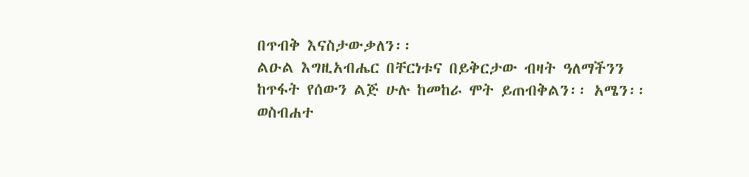በጥብቅ እናስታውቃለን፡፡
ልዑል እግዚአብሔር በቸርነቱና በይቅርታው ብዛት ዓለማችንን ከጥፋት የሰውን ልጅ ሁሉ ከመከራ ሞት ይጠብቅልን፡፡ አሜን፡፡
ወስብሐተ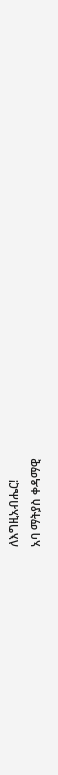ለእግዚአብሔር!
አባ ማትያስ ቀዳማዊ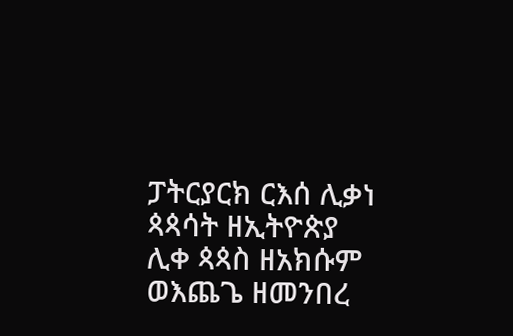ፓትርያርክ ርእሰ ሊቃነ ጳጳሳት ዘኢትዮጵያ
ሊቀ ጳጳስ ዘአክሱም ወእጨጌ ዘመንበረ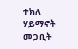ተክለ ሃይማኖት
መጋቢት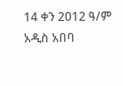14 ቀን 2012 ዓ/ም አዲስ አበባ